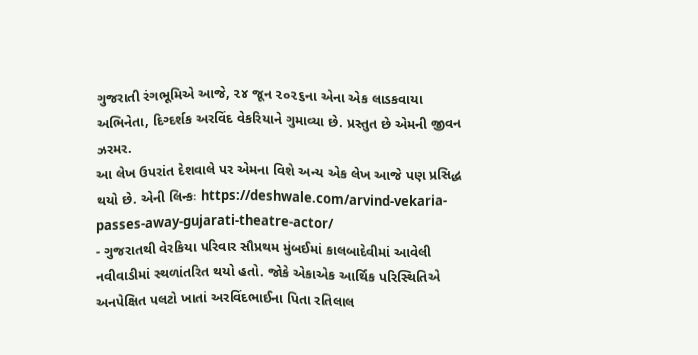ગુજરાતી રંગભૂમિએ આજે, ૨૪ જૂન ૨૦૨૬ના એના એક લાડકવાયા અભિનેતા, દિગ્દર્શક અરવિંદ વેકરિયાને ગુમાવ્યા છે. પ્રસ્તુત છે એમની જીવન ઝરમર.
આ લેખ ઉપરાંત દેશવાલે પર એમના વિશે અન્ય એક લેખ આજે પણ પ્રસિદ્ધ થયો છે. એની લિન્કઃ https://deshwale.com/arvind-vekaria-passes-away-gujarati-theatre-actor/
- ગુજરાતથી વેરકિયા પરિવાર સૌપ્રથમ મુંબઈમાં કાલબાદેવીમાં આવેલી નવીવાડીમાં સ્થળાંતરિત થયો હતો. જોકે એકાએક આર્થિક પરિસ્થિતિએ અનપેક્ષિત પલટો ખાતાં અરવિંદભાઈના પિતા રતિલાલ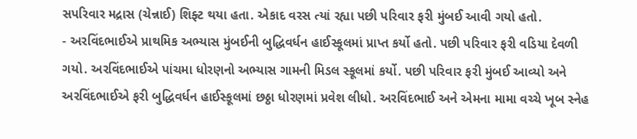સપરિવાર મદ્રાસ (ચેન્નાઈ) શિફ્ટ થયા હતા. એકાદ વરસ ત્યાં રહ્યા પછી પરિવાર ફરી મુંબઈ આવી ગયો હતો.
- અરવિંદભાઈએ પ્રાથમિક અભ્યાસ મુંબઈની બુદ્ધિવર્ધન હાઈસ્કૂલમાં પ્રાપ્ત કર્યો હતો. પછી પરિવાર ફરી વડિયા દેવળી ગયો. અરવિંદભાઈએ પાંચમા ધોરણનો અભ્યાસ ગામની મિડલ સ્કૂલમાં કર્યો. પછી પરિવાર ફરી મુંબઈ આવ્યો અને અરવિંદભાઈએ ફરી બુદ્ધિવર્ધન હાઈસ્કૂલમાં છઠ્ઠા ધોરણમાં પ્રવેશ લીધો. અરવિંદભાઈ અને એમના મામા વચ્ચે ખૂબ સ્નેહ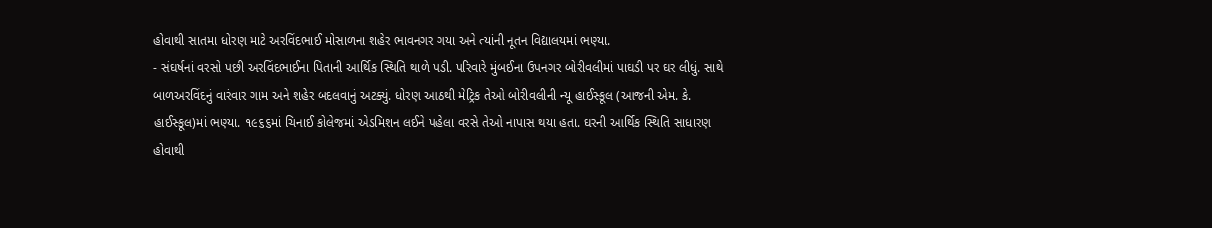હોવાથી સાતમા ધોરણ માટે અરવિંદભાઈ મોસાળના શહેર ભાવનગર ગયા અને ત્યાંની નૂતન વિદ્યાલયમાં ભણ્યા.
- સંઘર્ષનાં વરસો પછી અરવિંદભાઈના પિતાની આર્થિક સ્થિતિ થાળે પડી. પરિવારે મુંબઈના ઉપનગર બોરીવલીમાં પાઘડી પર ઘર લીધું. સાથે બાળઅરવિંદનું વારંવાર ગામ અને શહેર બદલવાનું અટક્યું. ધોરણ આઠથી મેટ્રિક તેઓ બોરીવલીની ન્યૂ હાઈસ્કૂલ (આજની એમ. કે. હાઈસ્કૂલ)માં ભણ્યા. ૧૯૬૬માં ચિનાઈ કોલેજમાં એડમિશન લઈને પહેલા વરસે તેઓ નાપાસ થયા હતા. ઘરની આર્થિક સ્થિતિ સાધારણ હોવાથી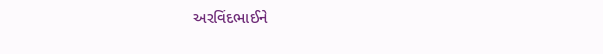અરવિંદભાઈને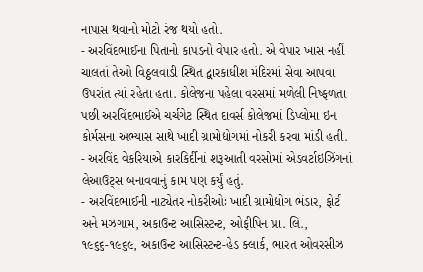નાપાસ થવાનો મોટો રંજ થયો હતો.
- અરવિંદભાઈના પિતાનો કાપડનો વેપાર હતો. એ વેપાર ખાસ નહીં ચાલતાં તેઓ વિઠ્ઠલવાડી સ્થિત દ્વારકાધીશ મંદિરમાં સેવા આપવા ઉપરાંત ત્યાં રહેતા હતા. કોલેજના પહેલા વરસમાં મળેલી નિષ્ફળતા પછી અરવિંદભાઈએ ચર્ચગેટ સ્થિત દાવર્સ કોલેજમાં ડિપ્લોમા ઇન કોર્મસના અભ્યાસ સાથે ખાદી ગ્રામોદ્યોગમાં નોકરી કરવા માંડી હતી.
- અરવિંદ વેકરિયાએ કારકિર્દીનાં શરૂઆતી વરસોમાં એડવર્ટાઇઝિંગનાં લેઆઉટ્સ બનાવવાનું કામ પણ કર્યું હતું.
- અરવિંદભાઈની નાટ્યેતર નોકરીઓઃ ખાદી ગ્રામોદ્યોગ ભંડાર, ફોર્ટ અને મઝગામ, અકાઉન્ટ આસિસ્ટન્ટ, ઓફીપિન પ્રા. લિ., ૧૯૬૬-૧૯૬૯, અકાઉન્ટ આસિસ્ટન્ટ-હેડ ક્લાર્ક, ભારત ઓવરસીઝ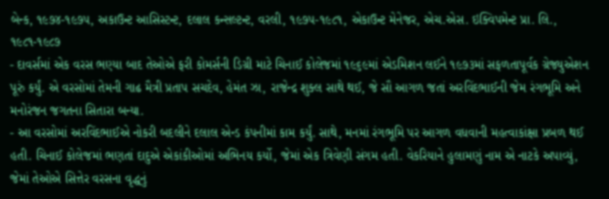બેન્ક, ૧૯૭૪-૧૯૭૫, અકાઉન્ટ આસિસ્ટન્ટ, દલાલ કન્સલ્ટન્ટ, વરલી, ૧૯૭૫-૧૯૮૧, એકાઉન્ટ મેનેજર, એચ.એસ. ઇક્વિપમેન્ટ પ્રા. લિ., ૧૯૮૧-૧૯૮૭
- દાવર્સમાં એક વરસ ભણ્યા બાદ તેઓએ ફરી કોમર્સની ડિગ્રી માટે ચિનાઈ કોલેજમાં ૧૯૬૯માં એડમિશન લઈને ૧૯૭૩માં સફળતાપૂર્વક ગ્રેજ્યુએશન પૂરું કર્યું. એ વરસોમાં તેમની ગાઢ મૈત્રી પ્રતાપ સચદેવ, હેમંત ઝા, રાજેન્દ્ર શુક્લ સાથે થઈ, જે સૌ આગળ જતાં અરવિંદભાઈની જેમ રંગભૂમિ અને મનોરંજન જગતના સિતારા બન્યા.
- આ વરસોમાં અરવિંદભાઈએ નોકરી બદલીને દલાલ એન્ડ કંપનીમાં કામ કર્યું. સાથે, મનમાં રંગભૂમિ પર આગળ વધવાની મહત્વાકાંક્ષા પ્રબળ થઈ હતી. ચિનાઈ કોલેજમાં ભણતાં દાદુએ એકાંકીઓમાં અભિનય કર્યો, જેમાં એક ત્રિવેણી સંગમ હતી. વેકરિયાને હુલામણું નામ એ નાટકે અપાવ્યું, જેમાં તેઓએ સિત્તેર વરસના વૃદ્ધનું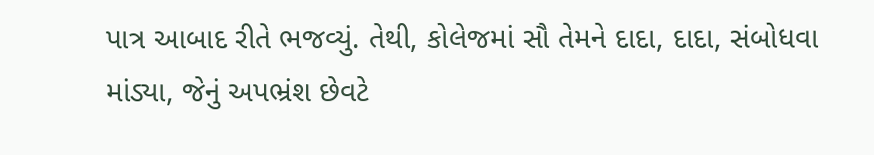પાત્ર આબાદ રીતે ભજવ્યું. તેથી, કોલેજમાં સૌ તેમને દાદા, દાદા, સંબોધવા માંડ્યા, જેનું અપભ્રંશ છેવટે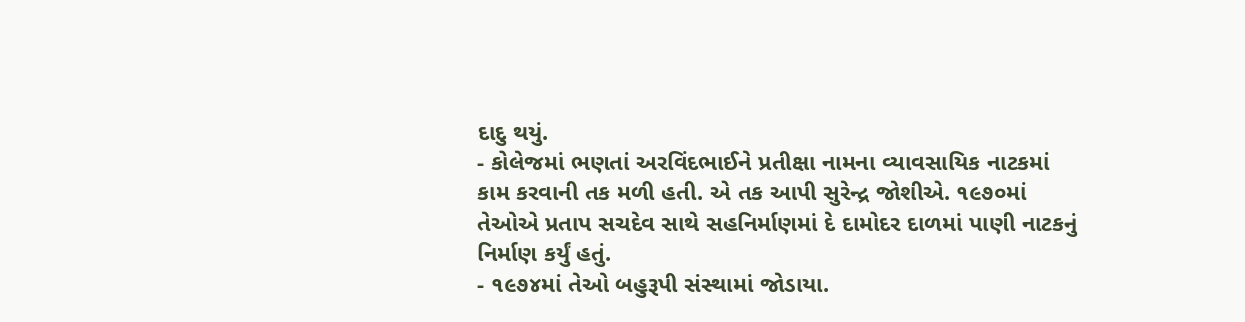દાદુ થયું.
- કોલેજમાં ભણતાં અરવિંદભાઈને પ્રતીક્ષા નામના વ્યાવસાયિક નાટકમાં કામ કરવાની તક મળી હતી. એ તક આપી સુરેન્દ્ર જોશીએ. ૧૯૭૦માં તેઓએ પ્રતાપ સચદેવ સાથે સહનિર્માણમાં દે દામોદર દાળમાં પાણી નાટકનું નિર્માણ કર્યું હતું.
- ૧૯૭૪માં તેઓ બહુરૂપી સંસ્થામાં જોડાયા.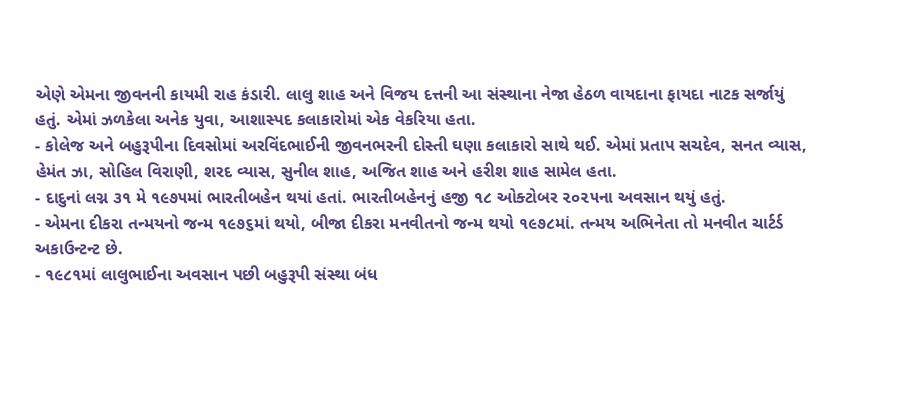એણે એમના જીવનની કાયમી રાહ કંડારી. લાલુ શાહ અને વિજય દત્તની આ સંસ્થાના નેજા હેઠળ વાયદાના ફાયદા નાટક સર્જાયું હતું. એમાં ઝળકેલા અનેક યુવા, આશાસ્પદ કલાકારોમાં એક વેકરિયા હતા.
- કોલેજ અને બહુરૂપીના દિવસોમાં અરવિંદભાઈની જીવનભરની દોસ્તી ઘણા કલાકારો સાથે થઈ. એમાં પ્રતાપ સચદેવ, સનત વ્યાસ, હેમંત ઝા, સોહિલ વિરાણી, શરદ વ્યાસ, સુનીલ શાહ, અજિત શાહ અને હરીશ શાહ સામેલ હતા.
- દાદુનાં લગ્ન ૩૧ મે ૧૯૭૫માં ભારતીબહેન થયાં હતાં. ભારતીબહેનનું હજી ૧૮ ઓક્ટોબર ૨૦૨૫ના અવસાન થયું હતું.
- એમના દીકરા તન્મયનો જન્મ ૧૯૭૬માં થયો, બીજા દીકરા મનવીતનો જન્મ થયો ૧૯૭૮માં. તન્મય અભિનેતા તો મનવીત ચાર્ટર્ડ અકાઉન્ટન્ટ છે.
- ૧૯૮૧માં લાલુભાઈના અવસાન પછી બહુરૂપી સંસ્થા બંધ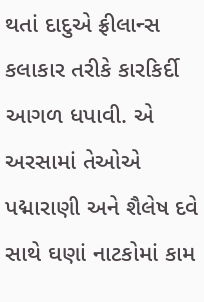થતાં દાદુએ ફ્રીલાન્સ કલાકાર તરીકે કારકિર્દી આગળ ધપાવી. એ અરસામાં તેઓએ પદ્મારાણી અને શૈલેષ દવે સાથે ઘણાં નાટકોમાં કામ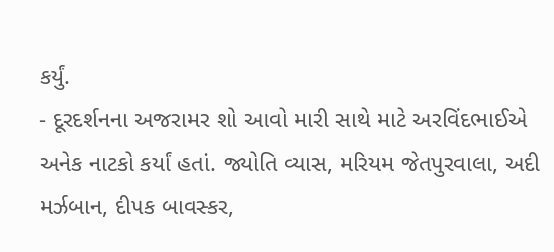કર્યું.
- દૂરદર્શનના અજરામર શો આવો મારી સાથે માટે અરવિંદભાઈએ અનેક નાટકો કર્યાં હતાં. જ્યોતિ વ્યાસ, મરિયમ જેતપુરવાલા, અદી મર્ઝબાન, દીપક બાવસ્કર,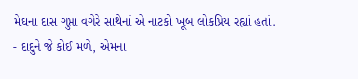મેઘના દાસ ગુપ્તા વગેરે સાથેનાં એ નાટકો ખૂબ લોકપ્રિય રહ્યાં હતાં.
- દાદુને જે કોઈ મળે, એમના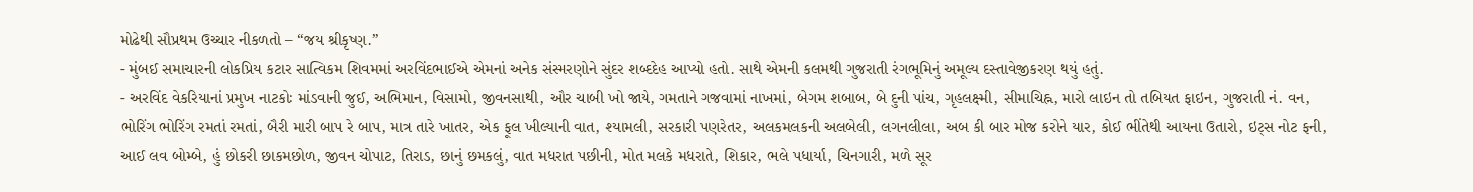મોઢેથી સૌપ્રથમ ઉચ્ચાર નીકળતો – “જય શ્રીકૃષ્ણ.”
- મુંબઈ સમાચારની લોકપ્રિય કટાર સાત્વિકમ શિવમમાં અરવિંદભાઈએ એમનાં અનેક સંસ્મરણોને સુંદર શબ્દદેહ આપ્યો હતો. સાથે એમની કલમથી ગુજરાતી રંગભૂમિનું અમૂલ્ય દસ્તાવેજીકરણ થયું હતું.
- અરવિંદ વેકરિયાનાં પ્રમુખ નાટકોઃ માંડવાની જુઈ, અભિમાન, વિસામો, જીવનસાથી, ઔર ચાબી ખો જાયે, ગમતાને ગજવામાં નાખમાં, બેગમ શબાબ, બે દુની પાંચ, ગૃહલક્ષ્મી, સીમાચિહ્ન, મારો લાઇન તો તબિયત ફાઇન, ગુજરાતી નં. વન, ભોરિંગ ભોરિંગ રમતાં રમતાં, બૈરી મારી બાપ રે બાપ, માત્ર તારે ખાતર, એક ફૂલ ખીલ્યાની વાત, શ્યામલી, સરકારી પણરેતર, અલકમલકની અલબેલી, લગનલીલા, અબ કી બાર મોજ કરોને યાર, કોઈ ભીંતેથી આયના ઉતારો, ઇટ્સ નોટ ફની, આઈ લવ બોમ્બે, હું છોકરી છાકમછોળ, જીવન ચોપાટ, તિરાડ, છાનું છમકલું, વાત મધરાત પછીની, મોત મલકે મધરાતે, શિકાર, ભલે પધાર્યા, ચિનગારી, મળે સૂર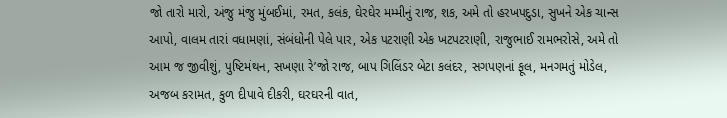જો તારો મારો, અંજુ મંજુ મુંબઈમાં, રમત, કલંક, ઘેરઘેર મમ્મીનું રાજ, શક, અમે તો હરખપદુડા, સુખને એક ચાન્સ આપો, વાલમ તારાં વધામણાં, સંબંધોની પેલે પાર, એક પટરાણી એક ખટપટરાણી, રાજુભાઈ રામભરોસે, અમે તો આમ જ જીવીશું, પુષ્ટિમંથન, સખણા રે’જો રાજ, બાપ ગિલિંડર બેટા કલંદર, સગપણનાં ફૂલ, મનગમતું મોડેલ, અજબ કરામત, કુળ દીપાવે દીકરી, ઘરઘરની વાત,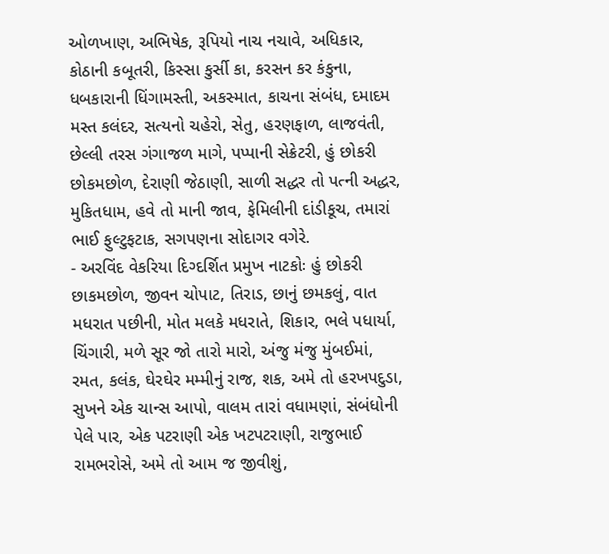ઓળખાણ, અભિષેક, રૂપિયો નાચ નચાવે, અધિકાર, કોઠાની કબૂતરી, કિસ્સા કુર્સી કા, કરસન કર કંકુના, ધબકારાની ધિંગામસ્તી, અકસ્માત, કાચના સંબંધ, દમાદમ મસ્ત કલંદર, સત્યનો ચહેરો, સેતુ, હરણફાળ, લાજવંતી, છેલ્લી તરસ ગંગાજળ માગે, પપ્પાની સેક્રેટરી, હું છોકરી છોકમછોળ, દેરાણી જેઠાણી, સાળી સદ્ધર તો પત્ની અદ્ધર, મુકિતધામ, હવે તો માની જાવ, ફેમિલીની દાંડીકૂચ, તમારાં ભાઈ ફુલ્ટુફટાક, સગપણના સોદાગર વગેરે.
- અરવિંદ વેકરિયા દિગ્દર્શિત પ્રમુખ નાટકોઃ હું છોકરી છાકમછોળ, જીવન ચોપાટ, તિરાડ, છાનું છમકલું, વાત મધરાત પછીની, મોત મલકે મધરાતે, શિકાર, ભલે પધાર્યા, ચિંગારી, મળે સૂર જો તારો મારો, અંજુ મંજુ મુંબઈમાં, રમત, કલંક, ઘેરઘેર મમ્મીનું રાજ, શક, અમે તો હરખપદુડા, સુખને એક ચાન્સ આપો, વાલમ તારાં વધામણાં, સંબંધોની પેલે પાર, એક પટરાણી એક ખટપટરાણી, રાજુભાઈ રામભરોસે, અમે તો આમ જ જીવીશું,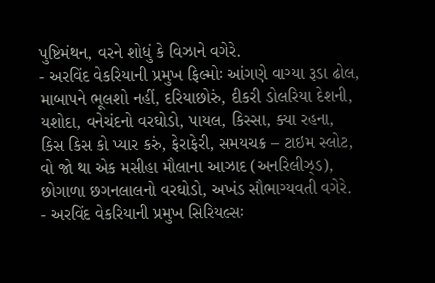પુષ્ટિમંથન, વરને શોધું કે વિઝાને વગેરે.
- અરવિંદ વેકરિયાની પ્રમુખ ફિલ્મોઃ આંગણે વાગ્યા રૂડા ઢોલ, માબાપને ભૂલશો નહીં, દરિયાછોરું, દીકરી ડોલરિયા દેશની, યશોદા, વનેચંદનો વરઘોડો, પાયલ, કિસ્સા, ક્યા રહના, કિસ કિસ કો પ્યાર કરું, ફેરાફેરી, સમયચક્ર – ટાઇમ સ્લોટ, વો જો થા એક મસીહા મૌલાના આઝાદ (અનરિલીઝ્ડ), છોગાળા છગનલાલનો વરઘોડો, અખંડ સૌભાગ્યવતી વગેરે.
- અરવિંદ વેકરિયાની પ્રમુખ સિરિયલ્સઃ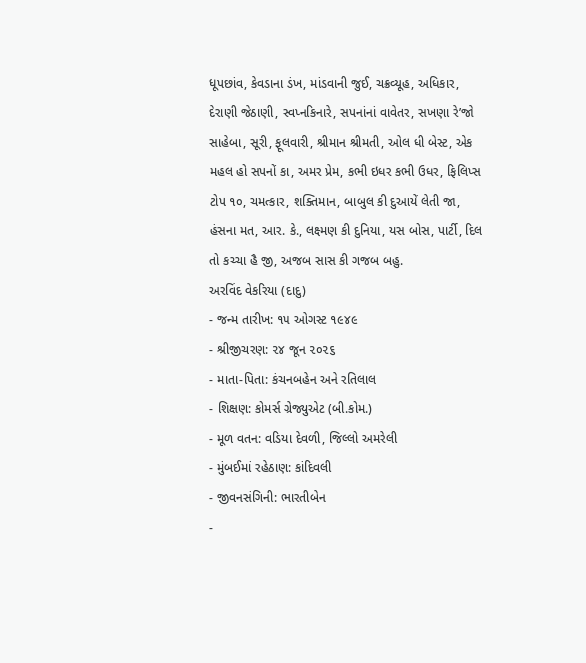ધૂપછાંવ, કેવડાના ડંખ, માંડવાની જુઈ, ચક્રવ્યૂહ, અધિકાર, દેરાણી જેઠાણી, સ્વપ્નકિનારે, સપનાંનાં વાવેતર, સખણા રે’જો સાહેબા, સૂરી, ફૂલવારી, શ્રીમાન શ્રીમતી, ઓલ ધી બેસ્ટ, એક મહલ હો સપનોં કા, અમર પ્રેમ, કભી ઇધર કભી ઉધર, ફિલિપ્સ ટોપ ૧૦, ચમત્કાર, શક્તિમાન, બાબુલ કી દુઆયેં લેતી જા, હંસના મત, આર. કે., લક્ષ્મણ કી દુનિયા, યસ બોસ, પાર્ટી, દિલ તો કચ્ચા હૈ જી, અજબ સાસ કી ગજબ બહુ.
અરવિંદ વેકરિયા (દાદુ)
- જન્મ તારીખ: ૧૫ ઓગસ્ટ ૧૯૪૯
- શ્રીજીચરણ: ૨૪ જૂન ૨૦૨૬
- માતા-પિતા: કંચનબહેન અને રતિલાલ
- શિક્ષણ: કોમર્સ ગ્રેજ્યુએટ (બી.કોમ.)
- મૂળ વતન: વડિયા દેવળી, જિલ્લો અમરેલી
- મુંબઈમાં રહેઠાણ: કાંદિવલી
- જીવનસંગિની: ભારતીબેન
-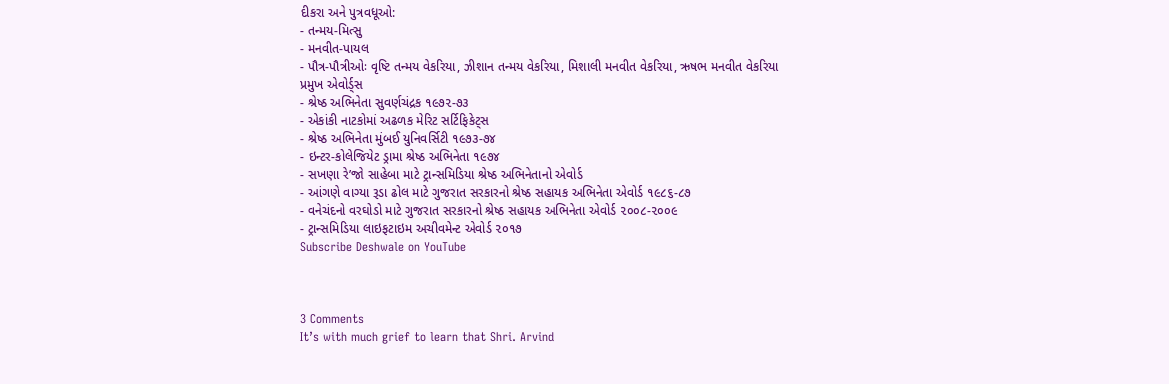દીકરા અને પુત્રવધૂઓ:
- તન્મય-મિત્સુ
- મનવીત-પાયલ
- પૌત્ર-પૌત્રીઓઃ વૃષ્ટિ તન્મય વેકરિયા, ઝીશાન તન્મય વેકરિયા, મિશાલી મનવીત વેકરિયા, ઋષભ મનવીત વેકરિયા
પ્રમુખ એવોર્ડ્સ
- શ્રેષ્ઠ અભિનેતા સુવર્ણચંદ્રક ૧૯૭૨-૭૩
- એકાંકી નાટકોમાં અઢળક મેરિટ સર્ટિફિકેટ્સ
- શ્રેષ્ઠ અભિનેતા મુંબઈ યુનિવર્સિટી ૧૯૭૩-૭૪
- ઇન્ટર-કોલેજિયેટ ડ્રામા શ્રેષ્ઠ અભિનેતા ૧૯૭૪
- સખણા રે’જો સાહેબા માટે ટ્રાન્સમિડિયા શ્રેષ્ઠ અભિનેતાનો એવોર્ડ
- આંગણે વાગ્યા રૂડા ઢોલ માટે ગુજરાત સરકારનો શ્રેષ્ઠ સહાયક અભિનેતા એવોર્ડ ૧૯૮૬-૮૭
- વનેચંદનો વરઘોડો માટે ગુજરાત સરકારનો શ્રેષ્ઠ સહાયક અભિનેતા એવોર્ડ ૨૦૦૮-૨૦૦૯
- ટ્રાન્સમિડિયા લાઇફટાઇમ અચીવમેન્ટ એવોર્ડ ૨૦૧૭
Subscribe Deshwale on YouTube



3 Comments
It’s with much grief to learn that Shri. Arvind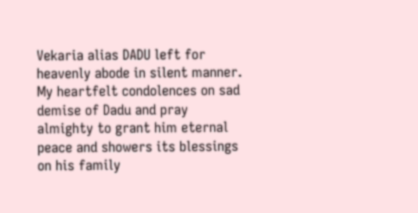Vekaria alias DADU left for heavenly abode in silent manner. My heartfelt condolences on sad demise of Dadu and pray almighty to grant him eternal peace and showers its blessings on his family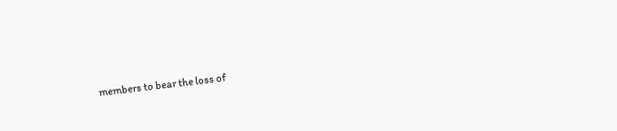members to bear the loss of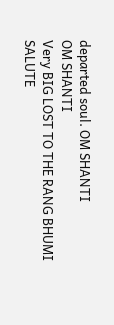departed soul. OM SHANTI
OM SHANTI
Very BIG LOST TO THE RANG BHUMI
SALUTE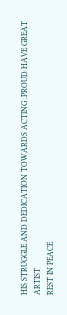HIS STRUGGLE AND DEDICATION TOWARDS ACTING .PROUD HAVE GREAT ARTIST
REST IN PEACE